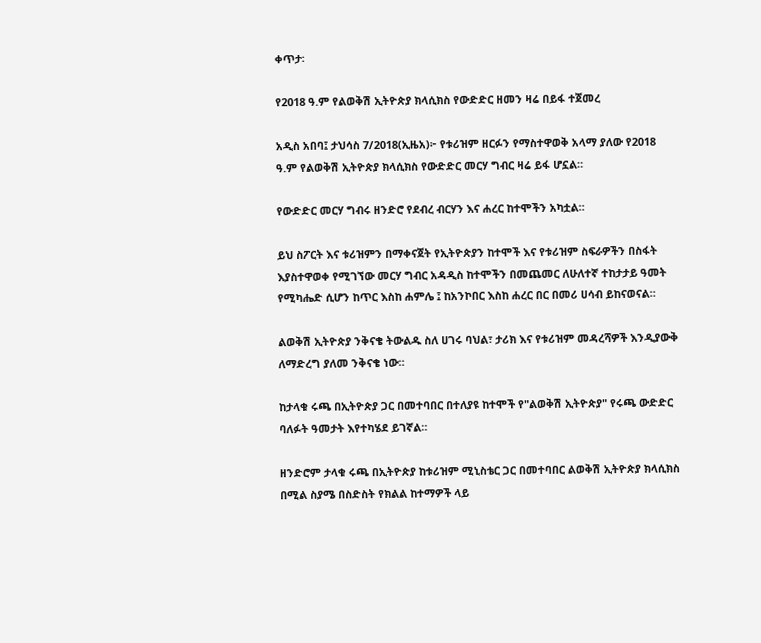ቀጥታ፡

የ2018 ዓ.ም የልወቅሽ ኢትዮጵያ ክላሲክስ የውድድር ዘመን ዛሬ በይፋ ተጀመረ

አዲስ አበባ፤ ታህሳስ 7/2018(ኢዜአ)፦ የቱሪዝም ዘርፉን የማስተዋወቅ አላማ ያለው የ2018 ዓ.ም የልወቅሽ ኢትዮጵያ ክላሲክስ የውድድር መርሃ ግብር ዛሬ ይፋ ሆኗል።

የውድድር መርሃ ግብሩ ዘንድሮ የደብረ ብርሃን እና ሐረር ከተሞችን አካቷል።

ይህ ስፖርት እና ቱሪዝምን በማቀናጀት የኢትዮጵያን ከተሞች እና የቱሪዝም ስፍራዎችን በስፋት እያስተዋወቀ የሚገኘው መርሃ ግብር አዳዲስ ከተሞችን በመጨመር ለሁለተኛ ተከታታይ ዓመት የሚካሔድ ሲሆን ከጥር እስከ ሐምሌ ፤ ከአንኮበር እስከ ሐረር በር በመሪ ሀሳብ ይከናወናል።

ልወቅሽ ኢትዮጵያ ንቅናቄ ትውልዱ ስለ ሀገሩ ባህል፣ ታሪክ እና የቱሪዝም መዳረሻዎች እንዲያውቅ ለማድረግ ያለመ ንቅናቄ ነው።

ከታላቁ ሩጫ በኢትዮጵያ ጋር በመተባበር በተለያዩ ከተሞች የ"ልወቅሽ ኢትዮጵያ" የሩጫ ውድድር ባለፉት ዓመታት እየተካሄደ ይገኛል።

ዘንድሮም ታላቁ ሩጫ በኢትዮጵያ ከቱሪዝም ሚኒስቴር ጋር በመተባበር ልወቅሽ ኢትዮጵያ ክላሲክስ በሚል ስያሜ በስድስት የክልል ከተማዎች ላይ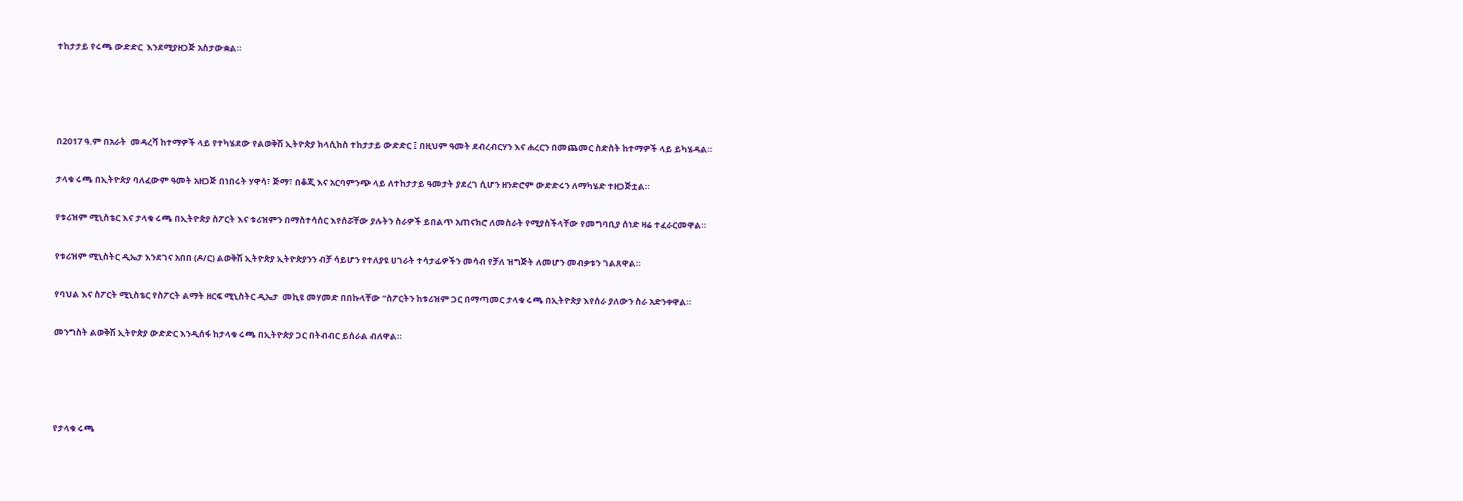ተከታታይ የሩጫ ውድድር  እንደሚያዘጋጅ አስታውቋል።




በ2017 ዓ.ም በአራት  መዳረሻ ከተማዎች ላይ የተካሄደው የልወቅሽ ኢትዮጵያ ክላሲክስ ተከታታይ ውድድር ፤ በዚህም ዓመት ደብረብርሃን እና ሐረርን በመጨመር ስድስት ከተማዎች ላይ ይካሄዳል።

ታላቁ ሩጫ በኢትዮጵያ ባለፈውም ዓመት አዘጋጅ በነበሩት ሃዋሳ፣ ጅማ፣ በቆጂ እና አርባምንጭ ላይ ለተከታታይ ዓመታት ያደረገ ሲሆን ዘንድሮም ውድድሩን ለማካሄድ ተዘጋጅቷል።

የቱሪዝም ሚኒስቴር እና ታላቁ ሩጫ በኢትዮጵያ ስፖርት እና ቱሪዝምን በማስተሳሰር እየሰሯቸው ያሉትን ስራዎች ይበልጥ አጠናክሮ ለመስራት የሚያስችላቸው የመግባቢያ ሰነድ ዛሬ ተፈራርመዋል።

የቱሪዝም ሚኒስትር ዲኤታ እንደገና አበበ (ዶ/ር) ልወቅሽ ኢትዮጵያ ኢትዮጵያንን ብቻ ሳይሆን የተለያዩ ሀገራት ተሳታፊዎችን መሳብ የቻለ ዝግጅት ለመሆን መብቃቱን ገልጸዋል።

የባህል እና ስፖርት ሚኒስቴር የስፖርት ልማት ዘርፍ ሚኒስትር ዲኤታ  መኪዩ መሃመድ በበኩላቸው “ስፖርትን ከቱሪዝም ጋር በማጣመር ታላቁ ሩጫ በኢትዮጵያ እየሰራ ያለውን ስራ አድንቀዋል።

መንግስት ልወቅሽ ኢትዮጵያ ውድድር እንዲሰፋ ከታላቁ ሩጫ በኢትዮጵያ ጋር በትብብር ይሰራል ብለዋል።




የታላቁ ሩጫ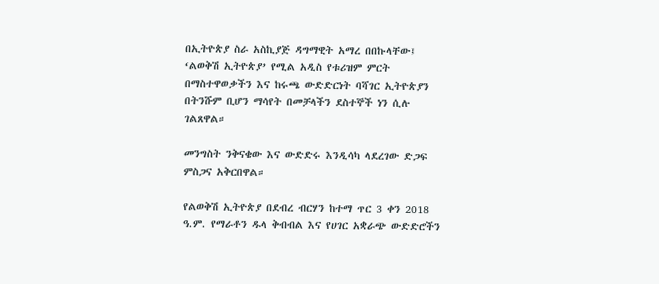በኢትዮጵያ ስራ አስኪያጅ ዳግማዊት አማረ በበኩላቸው፤  ‘ልወቅሽ ኢትዮጵያ’ የሚል አዲስ የቱሪዝም ምርት በማስተዋወቃችን እና ከሩጫ ውድድርነት ባሻገር ኢትዮጵያን በትንሹም ቢሆን ማሳየት በመቻላችን ደስተኞች ነን ሲሉ ገልጸዋል።

መንግስት ንቅናቄው እና ውድድሩ እንዲሳካ ላደረገው ድጋፍ ምስጋና አቅርበዋል።

የልወቅሽ ኢትዮጵያ በደብረ ብርሃን ከተማ ጥር 3 ቀን 2018 ዓ.ም. የማራቶን ዱላ ቅብብል እና የሀገር አቋራጭ ውድድሮችን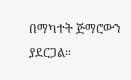በማካተት ጅማሮውን ያደርጋል።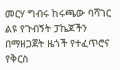መርሃ ግብሩ ከሩጫው ባሻገር ልዩ የጉብኝት ፓኬጆችን በማዘጋጀት ዜጎች የተፈጥሮና የቅርስ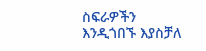ስፍራዎችን እንዲጎበኙ እያስቻለ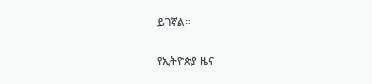ይገኛል።

የኢትዮጵያ ዜና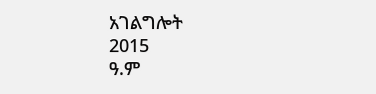አገልግሎት
2015
ዓ.ም